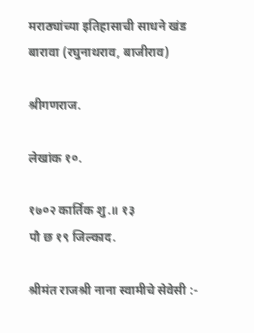मराठ्यांच्या इतिहासाची साधने खंड बारावा (रघुनाथराव, बाजीराव)

श्रीगणराज.

लेखांक १०.

१७०२ कार्तिक शु.॥ १३
पौ छ १९ जिल्काद.

श्रीमंत राजश्री नाना स्वामीचे सेवेसी :-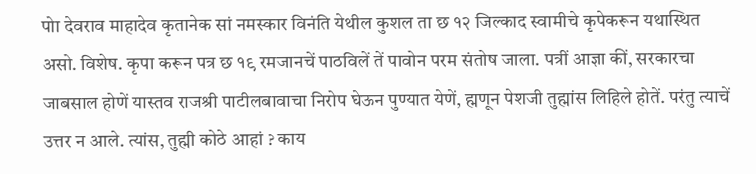पोा देवराव माहादेव कृतानेक सां नमस्कार विनंति येथील कुशल ता छ १२ जिल्काद स्वामीचे कृपेकरून यथास्थित असो. विशेष. कृपा करून पत्र छ १९ रमजानचें पाठविलें तें पावोन परम संतोष जाला. पत्रीं आज्ञा कीं, सरकारचा जाबसाल होणें यास्तव राजश्री पाटीलबावाचा निरोप घेऊन पुण्यात येणें, ह्मणून पेशजी तुह्मांस लिहिले होतें. परंतु त्याचें उत्तर न आले. त्यांस, तुह्मी कोठे आहां ? काय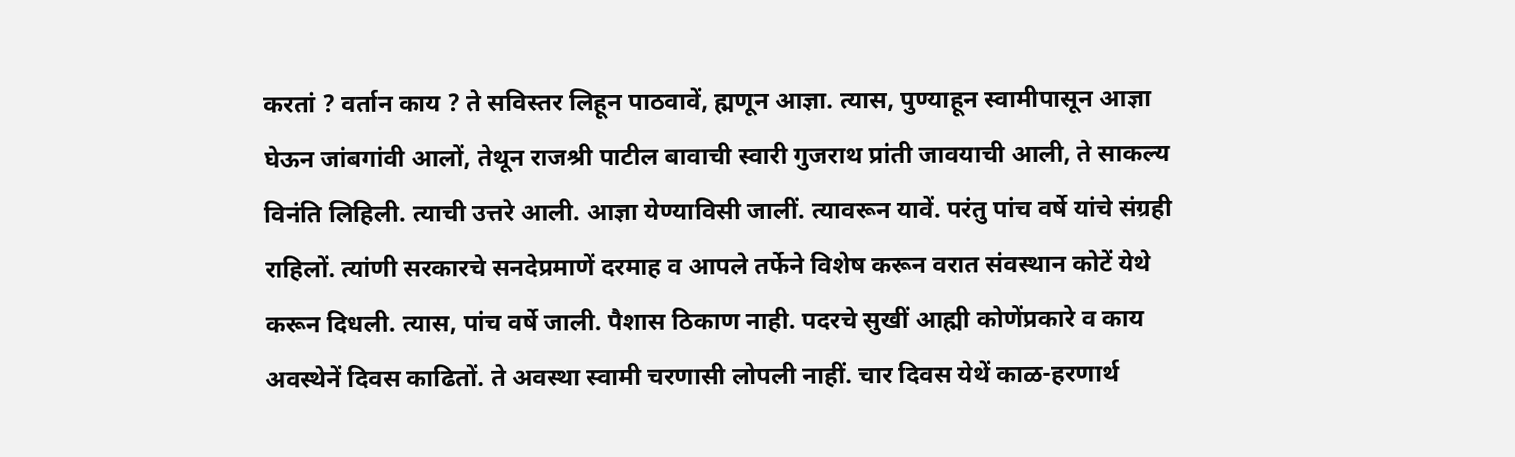करतां ? वर्तान काय ? ते सविस्तर लिहून पाठवावें, ह्मणून आज्ञा. त्यास, पुण्याहून स्वामीपासून आज्ञा घेऊन जांबगांवी आलों, तेथून राजश्री पाटील बावाची स्वारी गुजराथ प्रांती जावयाची आली, ते साकल्य विनंति लिहिली. त्याची उत्तरे आली. आज्ञा येण्याविसी जालीं. त्यावरून यावें. परंतु पांच वर्षे यांचे संग्रही राहिलों. त्यांणी सरकारचे सनदेप्रमाणें दरमाह व आपले तर्फेने विशेष करून वरात संवस्थान कोटें येथे करून दिधली. त्यास, पांच वर्षे जाली. पैशास ठिकाण नाही. पदरचे सुखीं आह्मी कोणेंप्रकारे व काय अवस्थेनें दिवस काढितों. ते अवस्था स्वामी चरणासी लोपली नाहीं. चार दिवस येथें काळ-हरणार्थ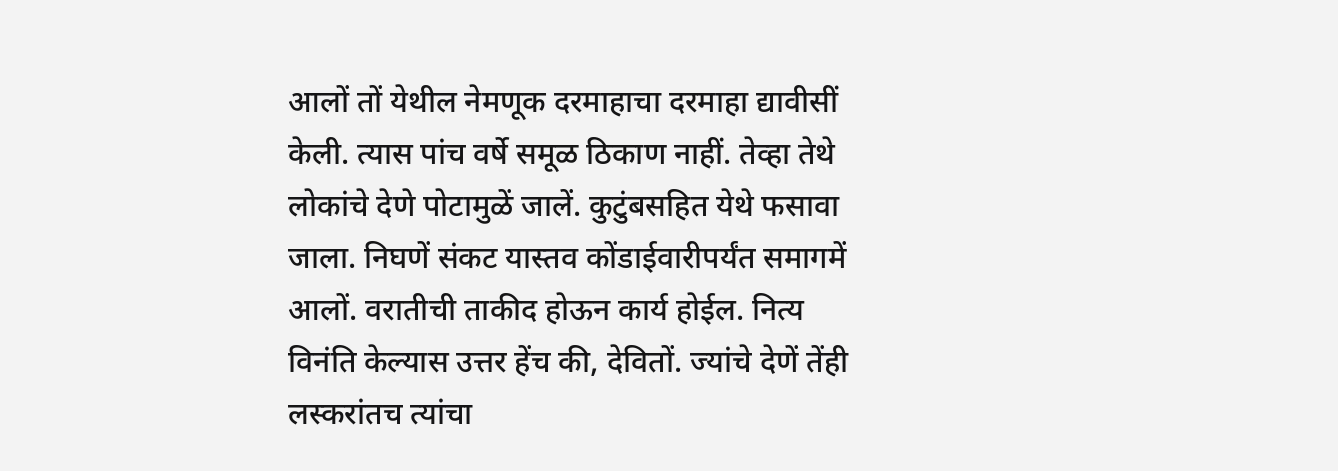आलों तों येथील नेमणूक दरमाहाचा दरमाहा द्यावीसीं केली. त्यास पांच वर्षे समूळ ठिकाण नाहीं. तेव्हा तेथे लोकांचे देणे पोटामुळें जालें. कुटुंबसहित येथे फसावा जाला. निघणें संकट यास्तव कोंडाईवारीपर्यंत समागमें आलों. वरातीची ताकीद होऊन कार्य होईल. नित्य विनंति केल्यास उत्तर हेंच की, देवितों. ज्यांचे देणें तेंही लस्करांतच त्यांचा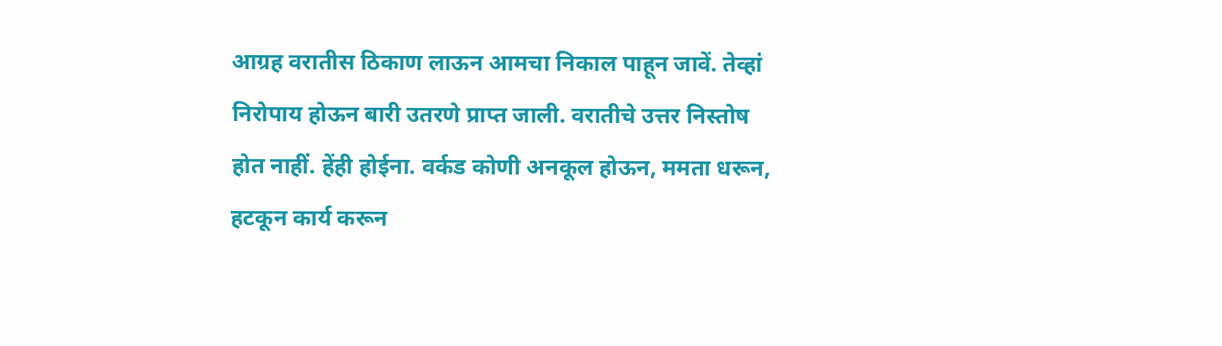आग्रह वरातीस ठिकाण लाऊन आमचा निकाल पाहून जावें. तेव्हां निरोपाय होऊन बारी उतरणे प्राप्त जाली. वरातीचे उत्तर निस्तोष होत नाहीं. हेंही होईना. वर्कड कोणी अनकूल होऊन, ममता धरून, हटकून कार्य करून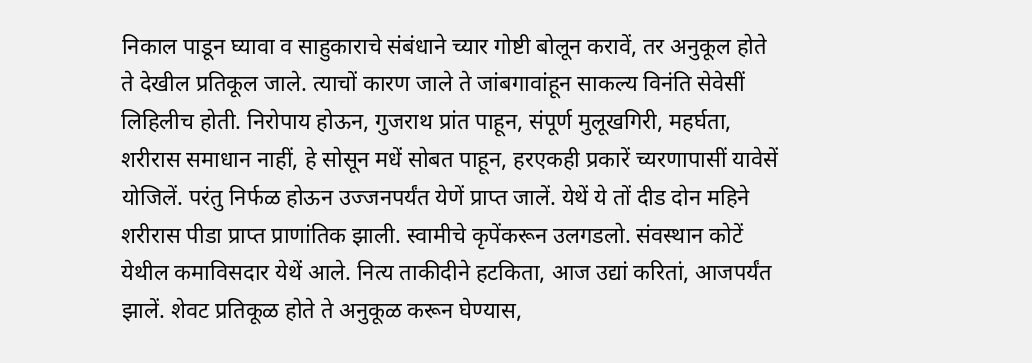निकाल पाडून घ्यावा व साहुकाराचे संबंधाने च्यार गोष्टी बोलून करावें, तर अनुकूल होते ते देखील प्रतिकूल जाले. त्याचों कारण जाले ते जांबगावांहून साकल्य विनंति सेवेसीं लिहिलीच होती. निरोपाय होऊन, गुजराथ प्रांत पाहून, संपूर्ण मुलूखगिरी, महर्घता, शरीरास समाधान नाहीं, हे सोसून मधें सोबत पाहून, हरएकही प्रकारें च्यरणापासीं यावेसें योजिलें. परंतु निर्फळ होऊन उज्जनपर्यंत येणें प्राप्त जालें. येथें ये तों दीड दोन महिने शरीरास पीडा प्राप्त प्राणांतिक झाली. स्वामीचे कृपेंकरून उलगडलो. संवस्थान कोटें येथील कमाविसदार येथें आले. नित्य ताकीदीने हटकिता, आज उद्यां करितां, आजपर्यंत झालें. शेवट प्रतिकूळ होते ते अनुकूळ करून घेण्यास,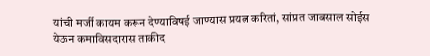यांची मर्जी कायम करून देण्याविषई जाण्यास प्रयत्न करितां, सांप्रत जाबसाल सोईस येऊन कमाविसदारास ताकीद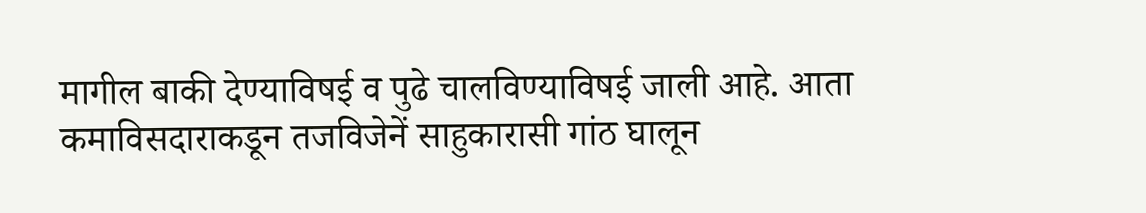मागील बाकी देण्याविषई व पुढे चालविण्याविषई जाली आहे. आता कमाविसदाराकडून तजविजेनें साहुकारासी गांठ घालून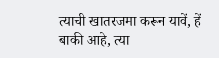त्याची खातरजमा करून यावें, हें बाकी आहे, त्या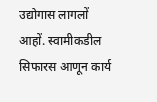उद्योगास लागलों आहों. स्वामीकडील सिफारस आणून कार्य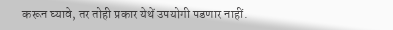करून घ्यावे, तर तोही प्रकार येथें उपयोगी पडणार नाहीं.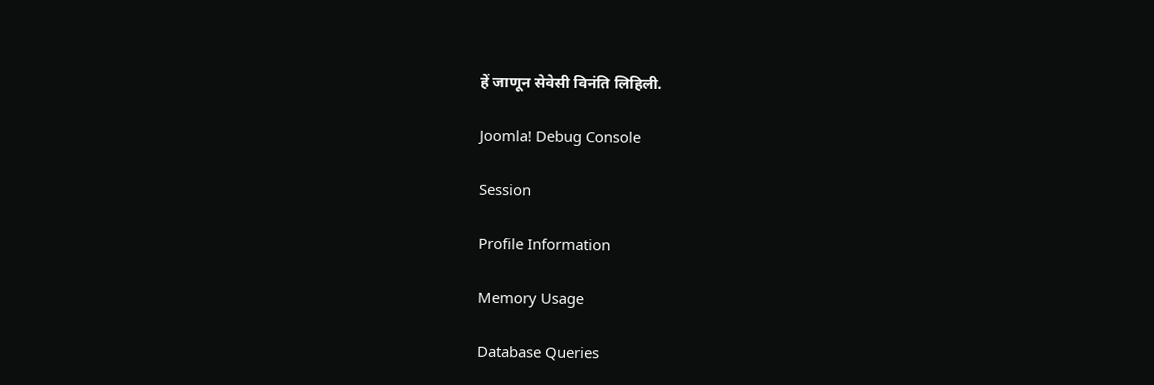हें जाणून सेवेसी विनंति लिहिली.

Joomla! Debug Console

Session

Profile Information

Memory Usage

Database Queries